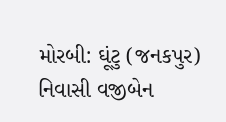મોરબી: ઘૂંટુ (જનકપુર) નિવાસી વજીબેન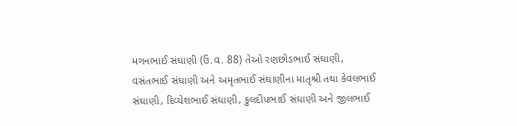મગનભાઈ સંઘાણી (ઉં.વ. 88) તેઓ રણછોડભાઈ સંઘાણી, વસંતભાઈ સંઘાણી અને અમૃતભાઈ સંઘાણીના માતૃશ્રી તથા કેવલભાઈ સંઘાણી, દિવ્યેશભાઈ સંઘાણી, કુલદીપભાઈ સંઘાણી અને જીલભાઈ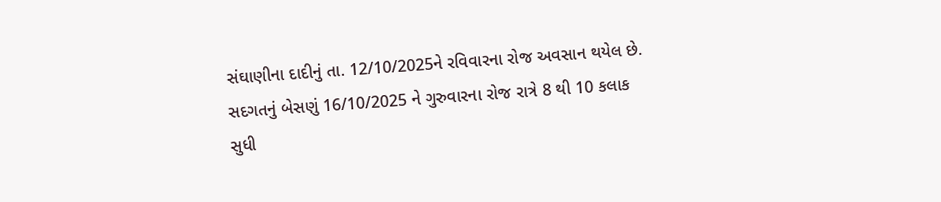સંઘાણીના દાદીનું તા. 12/10/2025ને રવિવારના રોજ અવસાન થયેલ છે. સદગતનું બેસણું 16/10/2025 ને ગુરુવારના રોજ રાત્રે 8 થી 10 કલાક સુધી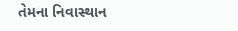તેમના નિવાસ્થાન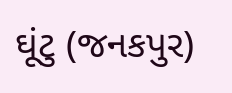ઘૂંટુ (જનકપુર)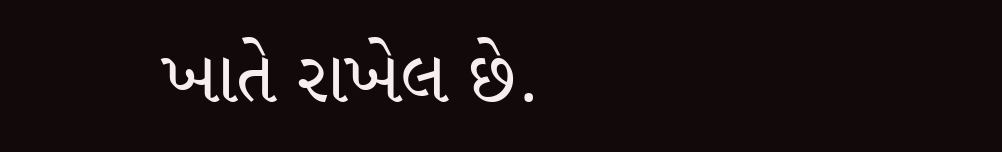ખાતે રાખેલ છે.